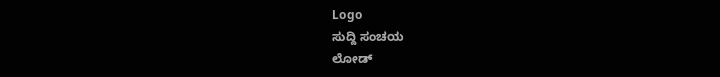Logo
ಸುದ್ದಿ ಸಂಚಯ
ಲೋಡ್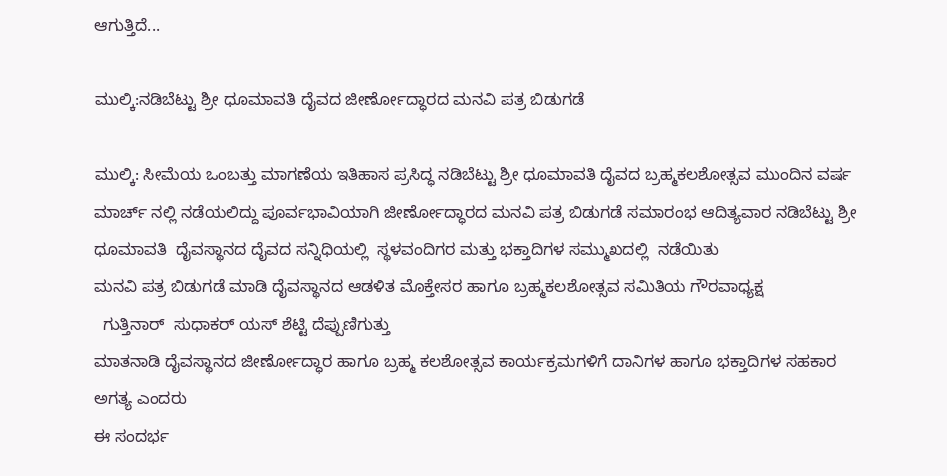ಆಗುತ್ತಿದೆ...

ಮುಲ್ಕಿ:ನಡಿಬೆಟ್ಟು ಶ್ರೀ ಧೂಮಾವತಿ ದೈವದ ಜೀರ್ಣೋದ್ಧಾರದ ಮನವಿ ಪತ್ರ ಬಿಡುಗಡೆ

ಮುಲ್ಕಿ: ಸೀಮೆಯ ಒಂಬತ್ತು ಮಾಗಣೆಯ ಇತಿಹಾಸ ಪ್ರಸಿದ್ಧ ನಡಿಬೆಟ್ಟು ಶ್ರೀ ಧೂಮಾವತಿ ದೈವದ ಬ್ರಹ್ಮಕಲಶೋತ್ಸವ ಮುಂದಿನ ವರ್ಷ ಮಾರ್ಚ್ ನಲ್ಲಿ ನಡೆಯಲಿದ್ದು ಪೂರ್ವಭಾವಿಯಾಗಿ ಜೀರ್ಣೋದ್ಧಾರದ ಮನವಿ ಪತ್ರ ಬಿಡುಗಡೆ ಸಮಾರಂಭ ಆದಿತ್ಯವಾರ ನಡಿಬೆಟ್ಟು ಶ್ರೀ ಧೂಮಾವತಿ  ದೈವಸ್ಥಾನದ ದೈವದ ಸನ್ನಿಧಿಯಲ್ಲಿ  ಸ್ಥಳವಂದಿಗರ ಮತ್ತು ಭಕ್ತಾದಿಗಳ ಸಮ್ಮುಖದಲ್ಲಿ  ನಡೆಯಿತು
ಮನವಿ ಪತ್ರ ಬಿಡುಗಡೆ ಮಾಡಿ ದೈವಸ್ಥಾನದ ಆಡಳಿತ ಮೊಕ್ತೇಸರ ಹಾಗೂ ಬ್ರಹ್ಮಕಲಶೋತ್ಸವ ಸಮಿತಿಯ ಗೌರವಾಧ್ಯಕ್ಷ
  ಗುತ್ತಿನಾ‌ರ್  ಸುಧಾಕರ್ ಯಸ್ ಶೆಟ್ಟಿ ದೆಪ್ಪುಣಿಗುತ್ತು
ಮಾತನಾಡಿ ದೈವಸ್ಥಾನದ ಜೀರ್ಣೋದ್ಧಾರ ಹಾಗೂ ಬ್ರಹ್ಮ ಕಲಶೋತ್ಸವ ಕಾರ್ಯಕ್ರಮಗಳಿಗೆ ದಾನಿಗಳ ಹಾಗೂ ಭಕ್ತಾದಿಗಳ ಸಹಕಾರ ಅಗತ್ಯ ಎಂದರು
ಈ ಸಂದರ್ಭ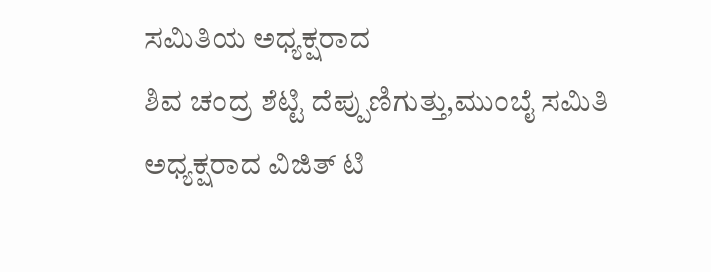ಸಮಿತಿಯ ಅಧ್ಯಕ್ಷರಾದ
ಶಿವ ಚಂದ್ರ ಶೆಟ್ಟಿ ದೆಪ್ಪುಣಿಗುತ್ತು,ಮುಂಬೈ ಸಮಿತಿ ಅಧ್ಯಕ್ಷರಾದ ವಿಜಿತ್ ಟಿ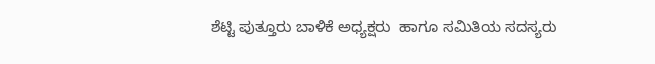ಶೆಟ್ಟಿ ಪುತ್ತೂರು ಬಾಳಿಕೆ ಅಧ್ಯಕ್ಷರು  ಹಾಗೂ ಸಮಿತಿಯ ಸದಸ್ಯರು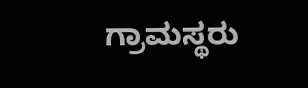ಗ್ರಾಮಸ್ಥರು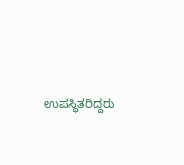ಉಪಸ್ಥಿತರಿದ್ದರು